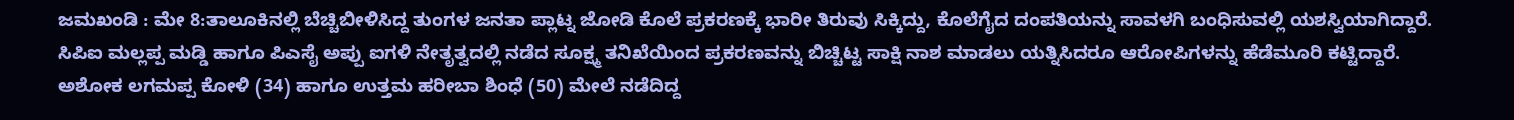ಜಮಖಂಡಿ : ಮೇ 8:ತಾಲೂಕಿನಲ್ಲಿ ಬೆಚ್ಚಿಬೀಳಿಸಿದ್ದ ತುಂಗಳ ಜನತಾ ಪ್ಲಾಟ್ನ ಜೋಡಿ ಕೊಲೆ ಪ್ರಕರಣಕ್ಕೆ ಭಾರೀ ತಿರುವು ಸಿಕ್ಕಿದ್ದು, ಕೊಲೆಗೈದ ದಂಪತಿಯನ್ನು ಸಾವಳಗಿ ಬಂಧಿಸುವಲ್ಲಿ ಯಶಸ್ವಿಯಾಗಿದ್ದಾರೆ.
ಸಿಪಿಐ ಮಲ್ಲಪ್ಪ ಮಡ್ಡಿ ಹಾಗೂ ಪಿಎಸೈ ಅಪ್ಪು ಐಗಳಿ ನೇತೃತ್ವದಲ್ಲಿ ನಡೆದ ಸೂಕ್ಷ್ಮ ತನಿಖೆಯಿಂದ ಪ್ರಕರಣವನ್ನು ಬಿಚ್ಚಿಟ್ಟ ಸಾಕ್ಷಿ ನಾಶ ಮಾಡಲು ಯತ್ನಿಸಿದರೂ ಆರೋಪಿಗಳನ್ನು ಹೆಡೆಮೂರಿ ಕಟ್ಟಿದ್ದಾರೆ.
ಅಶೋಕ ಲಗಮಪ್ಪ ಕೋಳಿ (34) ಹಾಗೂ ಉತ್ತಮ ಹರೀಬಾ ಶಿಂಧೆ (50) ಮೇಲೆ ನಡೆದಿದ್ದ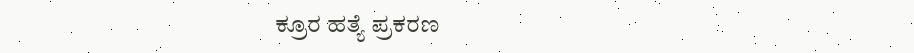ಕ್ರೂರ ಹತ್ಯೆ ಪ್ರಕರಣ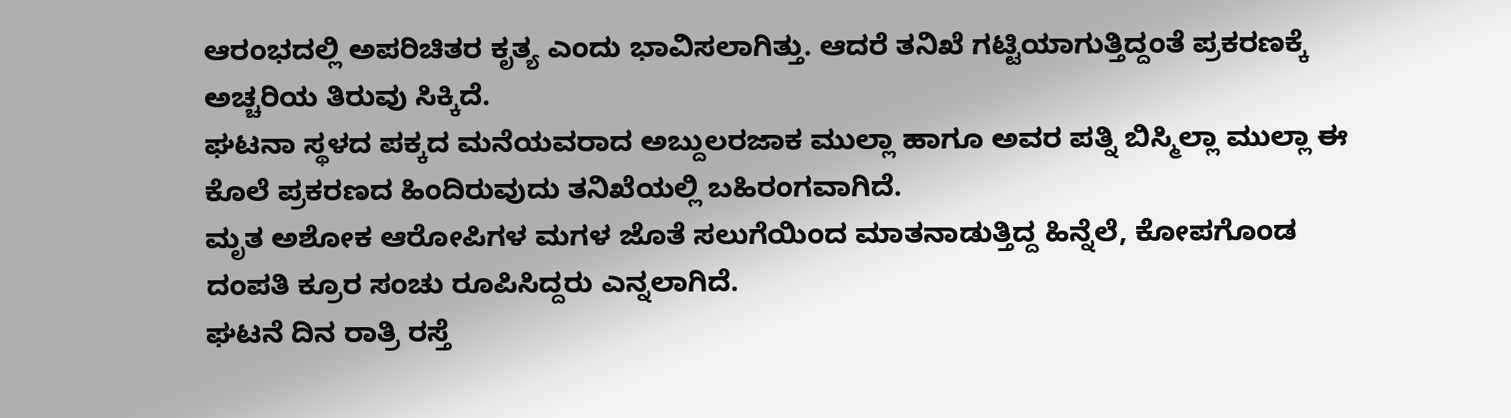ಆರಂಭದಲ್ಲಿ ಅಪರಿಚಿತರ ಕೃತ್ಯ ಎಂದು ಭಾವಿಸಲಾಗಿತ್ತು. ಆದರೆ ತನಿಖೆ ಗಟ್ಟಿಯಾಗುತ್ತಿದ್ದಂತೆ ಪ್ರಕರಣಕ್ಕೆ ಅಚ್ಚರಿಯ ತಿರುವು ಸಿಕ್ಕಿದೆ.
ಘಟನಾ ಸ್ಥಳದ ಪಕ್ಕದ ಮನೆಯವರಾದ ಅಬ್ದುಲರಜಾಕ ಮುಲ್ಲಾ ಹಾಗೂ ಅವರ ಪತ್ನಿ ಬಿಸ್ಮಿಲ್ಲಾ ಮುಲ್ಲಾ ಈ ಕೊಲೆ ಪ್ರಕರಣದ ಹಿಂದಿರುವುದು ತನಿಖೆಯಲ್ಲಿ ಬಹಿರಂಗವಾಗಿದೆ.
ಮೃತ ಅಶೋಕ ಆರೋಪಿಗಳ ಮಗಳ ಜೊತೆ ಸಲುಗೆಯಿಂದ ಮಾತನಾಡುತ್ತಿದ್ದ ಹಿನ್ನೆಲೆ, ಕೋಪಗೊಂಡ ದಂಪತಿ ಕ್ರೂರ ಸಂಚು ರೂಪಿಸಿದ್ದರು ಎನ್ನಲಾಗಿದೆ.
ಘಟನೆ ದಿನ ರಾತ್ರಿ ರಸ್ತೆ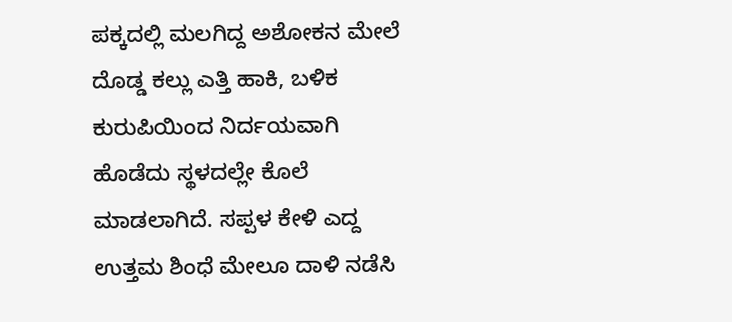ಪಕ್ಕದಲ್ಲಿ ಮಲಗಿದ್ದ ಅಶೋಕನ ಮೇಲೆ ದೊಡ್ಡ ಕಲ್ಲು ಎತ್ತಿ ಹಾಕಿ, ಬಳಿಕ ಕುರುಪಿಯಿಂದ ನಿರ್ದಯವಾಗಿ ಹೊಡೆದು ಸ್ಥಳದಲ್ಲೇ ಕೊಲೆ ಮಾಡಲಾಗಿದೆ. ಸಪ್ಪಳ ಕೇಳಿ ಎದ್ದ ಉತ್ತಮ ಶಿಂಧೆ ಮೇಲೂ ದಾಳಿ ನಡೆಸಿ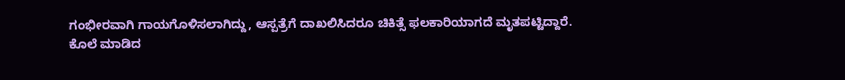ಗಂಭೀರವಾಗಿ ಗಾಯಗೊಳಿಸಲಾಗಿದ್ದು, ಆಸ್ಪತ್ರೆಗೆ ದಾಖಲಿಸಿದರೂ ಚಿಕಿತ್ಸೆ ಫಲಕಾರಿಯಾಗದೆ ಮೃತಪಟ್ಟಿದ್ದಾರೆ.
ಕೊಲೆ ಮಾಡಿದ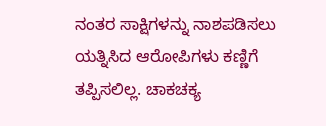ನಂತರ ಸಾಕ್ಷಿಗಳನ್ನು ನಾಶಪಡಿಸಲು ಯತ್ನಿಸಿದ ಆರೋಪಿಗಳು ಕಣ್ಣಿಗೆ ತಪ್ಪಿಸಲಿಲ್ಲ. ಚಾಕಚಕ್ಯ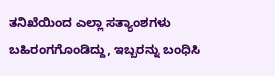ತನಿಖೆಯಿಂದ ಎಲ್ಲಾ ಸತ್ಯಾಂಶಗಳು ಬಹಿರಂಗಗೊಂಡಿದ್ದು, ಇಬ್ಬರನ್ನು ಬಂಧಿಸಿ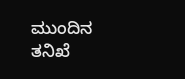ಮುಂದಿನ ತನಿಖೆ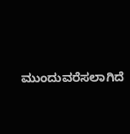ಮುಂದುವರೆಸಲಾಗಿದೆ